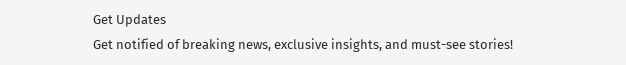Get Updates
Get notified of breaking news, exclusive insights, and must-see stories!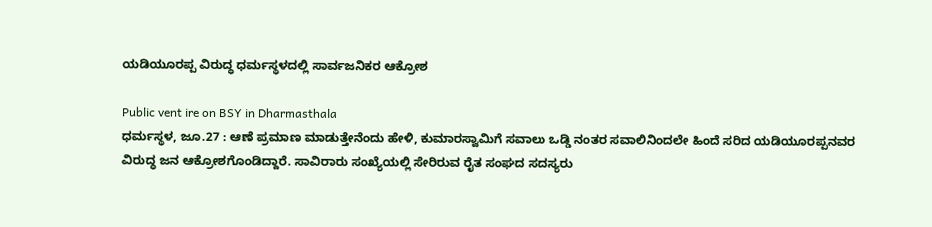ಯಡಿಯೂರಪ್ಪ ವಿರುದ್ಧ ಧರ್ಮಸ್ಥಳದಲ್ಲಿ ಸಾರ್ವಜನಿಕರ ಆಕ್ರೋಶ

Public vent ire on BSY in Dharmasthala
ಧರ್ಮಸ್ಥಳ, ಜೂ.27 : ಆಣೆ ಪ್ರಮಾಣ ಮಾಡುತ್ತೇನೆಂದು ಹೇಳಿ, ಕುಮಾರಸ್ವಾಮಿಗೆ ಸವಾಲು ಒಡ್ಡಿ ನಂತರ ಸವಾಲಿನಿಂದಲೇ ಹಿಂದೆ ಸರಿದ ಯಡಿಯೂರಪ್ಪನವರ ವಿರುದ್ಧ ಜನ ಆಕ್ರೋಶಗೊಂಡಿದ್ದಾರೆ. ಸಾವಿರಾರು ಸಂಖ್ಯೆಯಲ್ಲಿ ಸೇರಿರುವ ರೈತ ಸಂಘದ ಸದಸ್ಯರು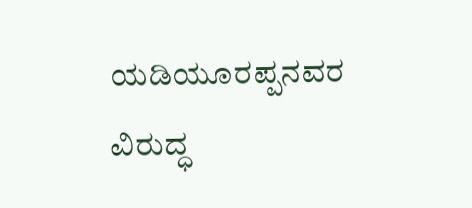ಯಡಿಯೂರಪ್ಪನವರ ವಿರುದ್ಧ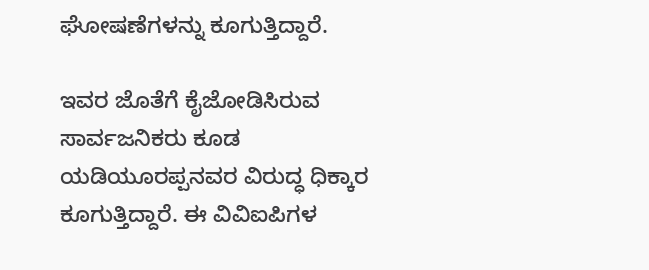ಘೋಷಣೆಗಳನ್ನು ಕೂಗುತ್ತಿದ್ದಾರೆ.

ಇವರ ಜೊತೆಗೆ ಕೈಜೋಡಿಸಿರುವ ಸಾರ್ವಜನಿಕರು ಕೂಡ ಯಡಿಯೂರಪ್ಪನವರ ವಿರುದ್ಧ ಧಿಕ್ಕಾರ ಕೂಗುತ್ತಿದ್ದಾರೆ. ಈ ವಿವಿಐಪಿಗಳ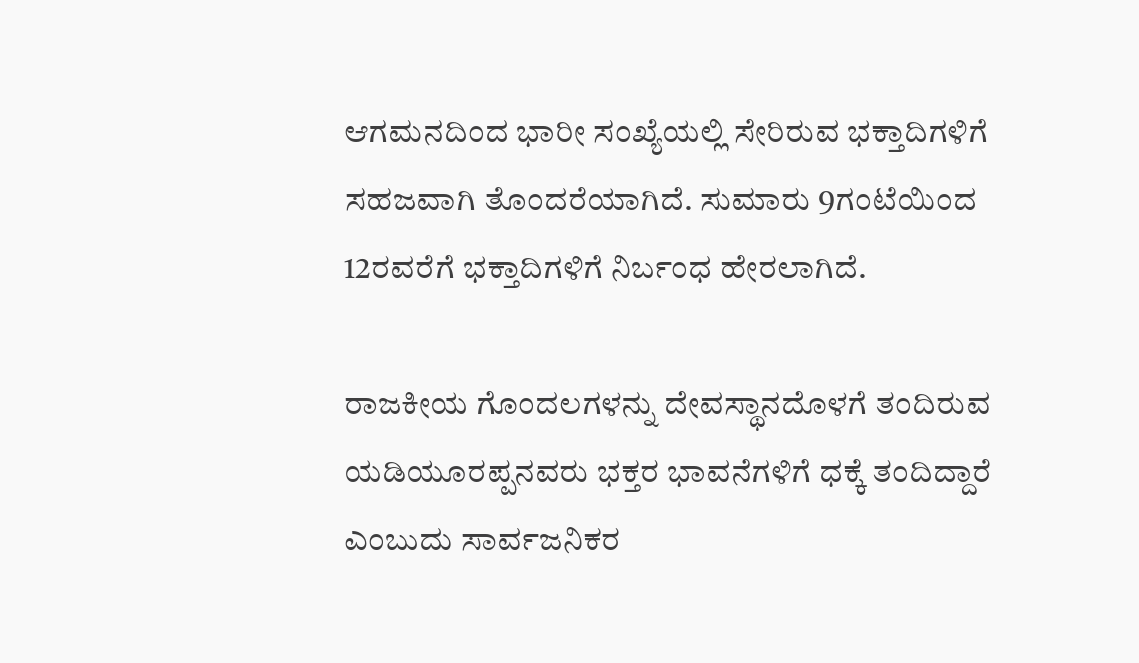ಆಗಮನದಿಂದ ಭಾರೀ ಸಂಖ್ಯೆಯಲ್ಲಿ ಸೇರಿರುವ ಭಕ್ತಾದಿಗಳಿಗೆ ಸಹಜವಾಗಿ ತೊಂದರೆಯಾಗಿದೆ. ಸುಮಾರು 9ಗಂಟೆಯಿಂದ 12ರವರೆಗೆ ಭಕ್ತಾದಿಗಳಿಗೆ ನಿರ್ಬಂಧ ಹೇರಲಾಗಿದೆ.

ರಾಜಕೀಯ ಗೊಂದಲಗಳನ್ನು ದೇವಸ್ಥಾನದೊಳಗೆ ತಂದಿರುವ ಯಡಿಯೂರಪ್ಪನವರು ಭಕ್ತರ ಭಾವನೆಗಳಿಗೆ ಧಕ್ಕೆ ತಂದಿದ್ದಾರೆ ಎಂಬುದು ಸಾರ್ವಜನಿಕರ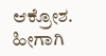ಆಕ್ರೋಶ. ಹೀಗಾಗಿ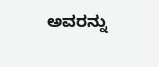ಅವರನ್ನು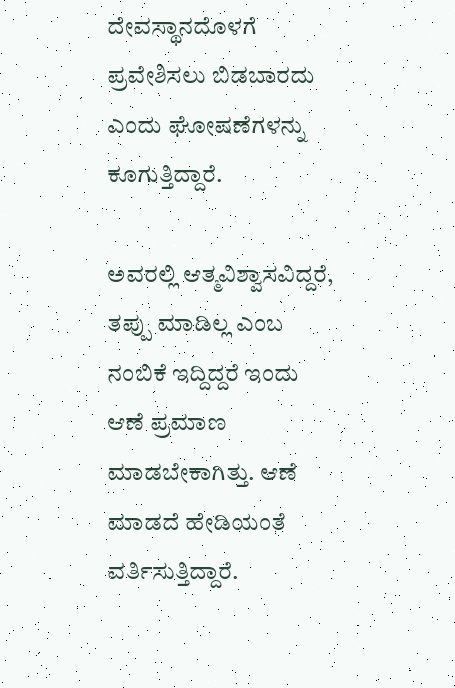ದೇವಸ್ಥಾನದೊಳಗೆ ಪ್ರವೇಶಿಸಲು ಬಿಡಬಾರದು ಎಂದು ಘೋಷಣೆಗಳನ್ನು ಕೂಗುತ್ತಿದ್ದಾರೆ.

ಅವರಲ್ಲಿ ಆತ್ಮವಿಶ್ವಾಸವಿದ್ದರೆ, ತಪ್ಪು ಮಾಡಿಲ್ಲ ಎಂಬ ನಂಬಿಕೆ ಇದ್ದಿದ್ದರೆ ಇಂದು ಆಣೆ ಪ್ರಮಾಣ ಮಾಡಬೇಕಾಗಿತ್ತು. ಆಣೆ ಮಾಡದೆ ಹೇಡಿಯಂತೆ ವರ್ತಿಸುತ್ತಿದ್ದಾರೆ.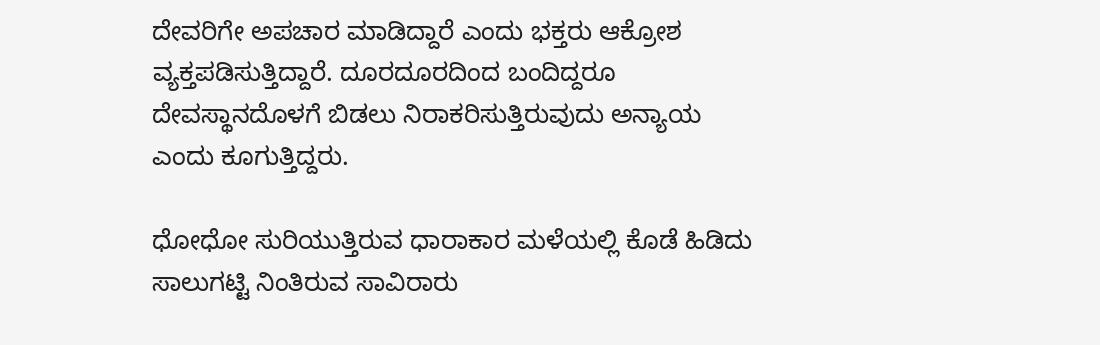ದೇವರಿಗೇ ಅಪಚಾರ ಮಾಡಿದ್ದಾರೆ ಎಂದು ಭಕ್ತರು ಆಕ್ರೋಶ ವ್ಯಕ್ತಪಡಿಸುತ್ತಿದ್ದಾರೆ. ದೂರದೂರದಿಂದ ಬಂದಿದ್ದರೂ ದೇವಸ್ಥಾನದೊಳಗೆ ಬಿಡಲು ನಿರಾಕರಿಸುತ್ತಿರುವುದು ಅನ್ಯಾಯ ಎಂದು ಕೂಗುತ್ತಿದ್ದರು.

ಧೋಧೋ ಸುರಿಯುತ್ತಿರುವ ಧಾರಾಕಾರ ಮಳೆಯಲ್ಲಿ ಕೊಡೆ ಹಿಡಿದು ಸಾಲುಗಟ್ಟಿ ನಿಂತಿರುವ ಸಾವಿರಾರು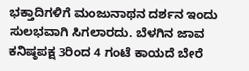ಭಕ್ತಾದಿಗಳಿಗೆ ಮಂಜುನಾಥನ ದರ್ಶನ ಇಂದು ಸುಲಭವಾಗಿ ಸಿಗಲಾರದು. ಬೆಳಗಿನ ಜಾವ ಕನಿಷ್ಠಪಕ್ಷ 3ರಿಂದ 4 ಗಂಟೆ ಕಾಯದೆ ಬೇರೆ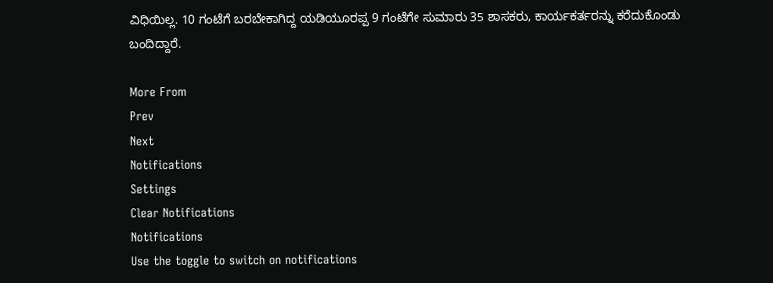ವಿಧಿಯಿಲ್ಲ. 10 ಗಂಟೆಗೆ ಬರಬೇಕಾಗಿದ್ದ ಯಡಿಯೂರಪ್ಪ 9 ಗಂಟೆಗೇ ಸುಮಾರು 35 ಶಾಸಕರು, ಕಾರ್ಯಕರ್ತರನ್ನು ಕರೆದುಕೊಂಡು ಬಂದಿದ್ದಾರೆ.

More From
Prev
Next
Notifications
Settings
Clear Notifications
Notifications
Use the toggle to switch on notifications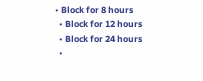• Block for 8 hours
  • Block for 12 hours
  • Block for 24 hours
  •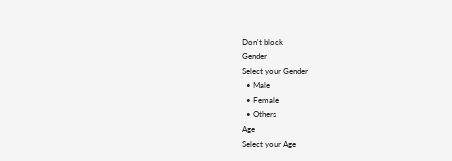Don't block
Gender
Select your Gender
  • Male
  • Female
  • Others
Age
Select your Age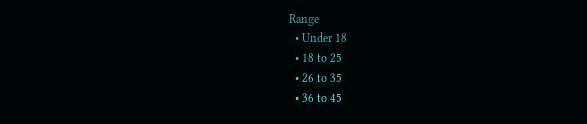Range
  • Under 18
  • 18 to 25
  • 26 to 35
  • 36 to 45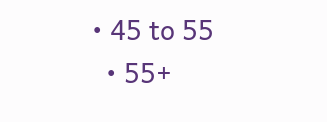• 45 to 55
  • 55+